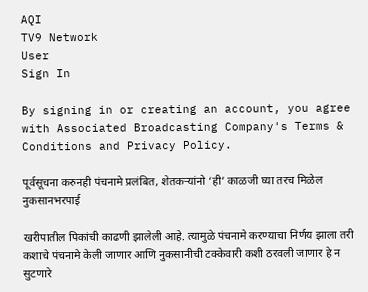AQI
TV9 Network
User
Sign In

By signing in or creating an account, you agree with Associated Broadcasting Company's Terms & Conditions and Privacy Policy.

पूर्वसूचना करुनही पंचनामे प्रलंबित, शेतकऱ्यांनो ‘ही’ काळजी घ्या तरच मिळेल नुकसानभरपाई

खरीपातील पिकांची काढणी झालेली आहे. त्यामुळे पंचनामे करण्याचा निर्णय झाला तरी कशाचे पंचनामे केली जाणार आणि नुकसानीची टक्केवारी कशी ठरवली जाणार हे न सुटणारे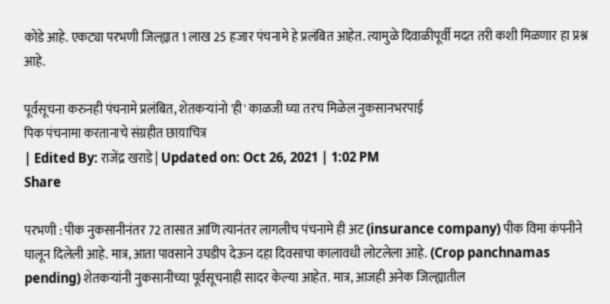कोडे आहे. एकट्या परभणी जिल्ह्यात 1 लाख 25 हजार पंचनामे हे प्रलंबित आहेत. त्यामुळे दिवाळीपूर्वी मदत तरी कशी मिळणार हा प्रश्न आहे.

पूर्वसूचना करुनही पंचनामे प्रलंबित, शेतकऱ्यांनो 'ही' काळजी घ्या तरच मिळेल नुकसानभरपाई
पिक पंचनामा करतानाचे संग्रहीत छाय़ाचित्र
| Edited By: राजेंद्र खराडे | Updated on: Oct 26, 2021 | 1:02 PM
Share

परभणी : पीक नुकसानीनंतर 72 तासात आणि त्यानंतर लागलीच पंचनामे ही अट (insurance company) पीक विमा कंपनीने घालून दिलेली आहे. मात्र, आता पावसाने उघडीप देऊन दहा दिवसाचा कालावधी लोटलेला आहे. (Crop panchnamas pending) शेतकऱ्यांनी नुकसानीच्या पूर्वसूचनाही सादर केल्या आहेत. मात्र, आजही अनेक जिल्ह्यातील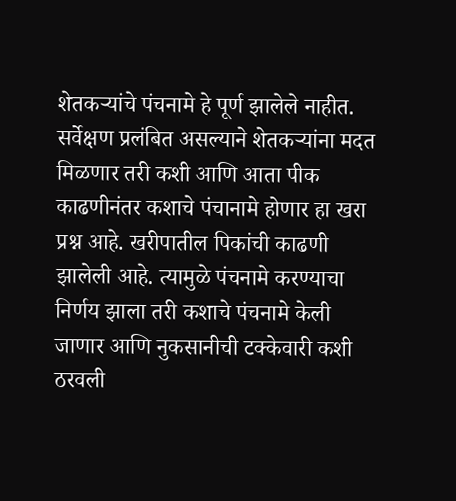शेतकऱ्यांचे पंचनामे हे पूर्ण झालेले नाहीत. सर्वेक्षण प्रलंबित असल्याने शेतकऱ्यांना मदत मिळणार तरी कशी आणि आता पीक काढणीनंतर कशाचे पंचानामे होणार हा खरा प्रश्न आहे. खरीपातील पिकांची काढणी झालेली आहे. त्यामुळे पंचनामे करण्याचा निर्णय झाला तरी कशाचे पंचनामे केली जाणार आणि नुकसानीची टक्केवारी कशी ठरवली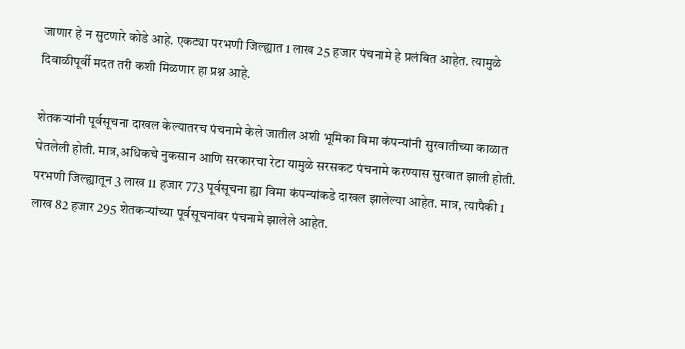जाणार हे न सुटणारे कोडे आहे. एकट्या परभणी जिल्ह्यात 1 लाख 25 हजार पंचनामे हे प्रलंबित आहेत. त्यामुळे दिवाळीपूर्वी मदत तरी कशी मिळणार हा प्रश्न आहे.

शेतकऱ्यांनी पूर्वसूचना दाखल केल्यातरच पंचनामे केले जातील अशी भूमिका विमा कंपन्यांनी सुरवातीच्या काळात घेतलेली होती. मात्र,अधिकचे नुकसान आणि सरकारचा रेटा यामुळे सरसकट पंचनामे करण्यास सुरवात झाली होती. परभणी जिल्ह्यातून 3 लाख 11 हजार 773 पूर्वसूचना ह्या विमा कंपन्यांकडे दाखल झालेल्या आहेत. मात्र, त्यापैकी 1 लाख 82 हजार 295 शेतकऱ्यांच्या पूर्वसूचनांवर पंचनामे झालेले आहेत.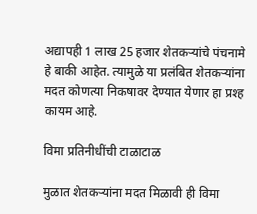अद्यापही 1 लाख 25 हजार शेतकऱ्यांचे पंचनामे हे बाकी आहेत. त्यामुळे या प्रलंबित शेतकऱ्यांना मदत कोणत्या निकषावर देण्यात येणार हा प्रश्ह कायम आहे.

विमा प्रतिनीधींची टाळाटाळ

मुळात शेतकऱ्यांना मदत मिळावी ही विमा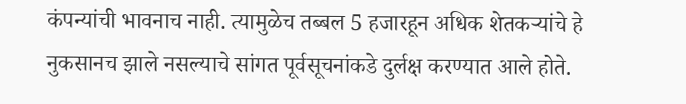कंपन्यांची भावनाच नाही. त्यामुळेच तब्बल 5 हजारहून अधिक शेतकऱ्यांचे हे नुकसानच झाले नसल्याचे सांगत पूर्वसूचनांकडे दुर्लक्ष करण्यात आले होते.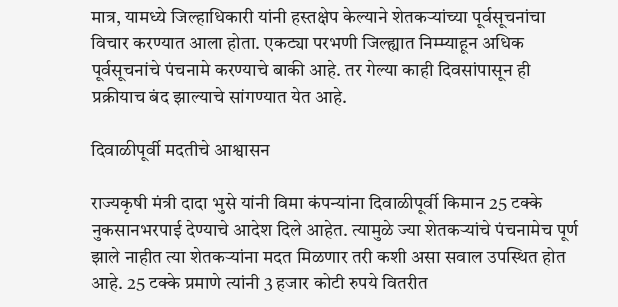मात्र, यामध्ये जिल्हाधिकारी यांनी हस्तक्षेप केल्याने शेतकऱ्यांच्या पूर्वसूचनांचा विचार करण्यात आला होता. एकट्या परभणी जिल्ह्यात निम्म्याहून अधिक पूर्वसूचनांचे पंचनामे करण्याचे बाकी आहे. तर गेल्या काही दिवसांपासून ही प्रक्रीयाच बंद झाल्याचे सांगण्यात येत आहे.

दिवाळीपूर्वी मदतीचे आश्वासन

राज्यकृषी मंत्री दादा भुसे यांनी विमा कंपन्यांना दिवाळीपूर्वी किमान 25 टक्के नुकसानभरपाई देण्याचे आदेश दिले आहेत. त्यामुळे ज्या शेतकऱ्यांचे पंचनामेच पूर्ण झाले नाहीत त्या शेतकऱ्यांना मदत मिळणार तरी कशी असा सवाल उपस्थित होत आहे. 25 टक्के प्रमाणे त्यांनी 3 हजार कोटी रुपये वितरीत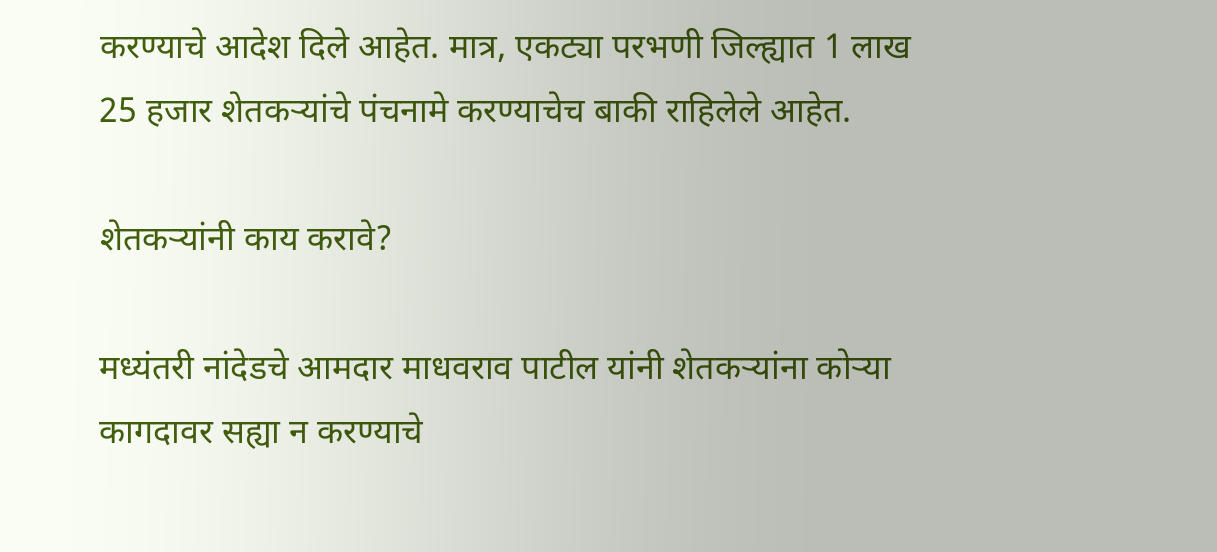करण्याचे आदेश दिले आहेत. मात्र, एकट्या परभणी जिल्ह्यात 1 लाख 25 हजार शेतकऱ्यांचे पंचनामे करण्याचेच बाकी राहिलेले आहेत.

शेतकऱ्यांनी काय करावे?

मध्यंतरी नांदेडचे आमदार माधवराव पाटील यांनी शेतकऱ्यांना कोऱ्या कागदावर सह्या न करण्याचे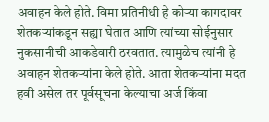अवाहन केले होते. विमा प्रतिनीधी हे कोऱ्या कागदावर शेतकऱ्यांकडून सह्या घेतात आणि त्यांच्या सोईनुसार नुकसानीची आकडेवारी ठरवतात. त्यामुळेच त्यांनी हे अवाहन शेतकऱ्यांना केले होते. आता शेतकऱ्यांना मदत हवी असेल तर पूर्वसूचना केल्याचा अर्ज किंवा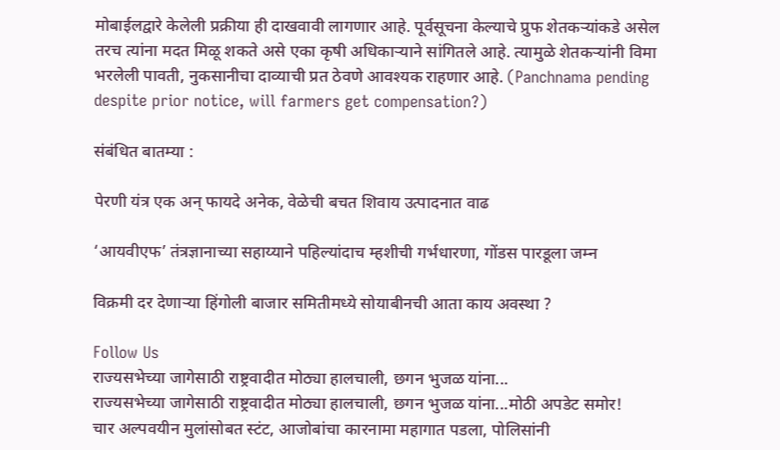मोबाईलद्वारे केलेली प्रक्रीया ही दाखवावी लागणार आहे. पूर्वसूचना केल्याचे प्रुफ शेतकऱ्यांकडे असेल तरच त्यांना मदत मिळू शकते असे एका कृषी अधिकाऱ्याने सांगितले आहे. त्यामुळे शेतकऱ्यांनी विमा भरलेली पावती, नुकसानीचा दाव्याची प्रत ठेवणे आवश्यक राहणार आहे. (Panchnama pending despite prior notice, will farmers get compensation?)

संबंधित बातम्या :

पेरणी यंत्र एक अन् फायदे अनेक, वेळेची बचत शिवाय उत्पादनात वाढ

‘आयवीएफ’ तंत्रज्ञानाच्या सहाय्याने पहिल्यांदाच म्हशीची गर्भधारणा, गोंडस पारडूला जम्न

विक्रमी दर देणाऱ्या हिंगोली बाजार समितीमध्ये सोयाबीनची आता काय अवस्था ?

Follow Us
राज्यसभेच्या जागेसाठी राष्ट्रवादीत मोठ्या हालचाली, छगन भुजळ यांना...
राज्यसभेच्या जागेसाठी राष्ट्रवादीत मोठ्या हालचाली, छगन भुजळ यांना...मोठी अपडेट समोर!
चार अल्पवयीन मुलांसोबत स्टंट, आजोबांचा कारनामा महागात पडला, पोलिसांनी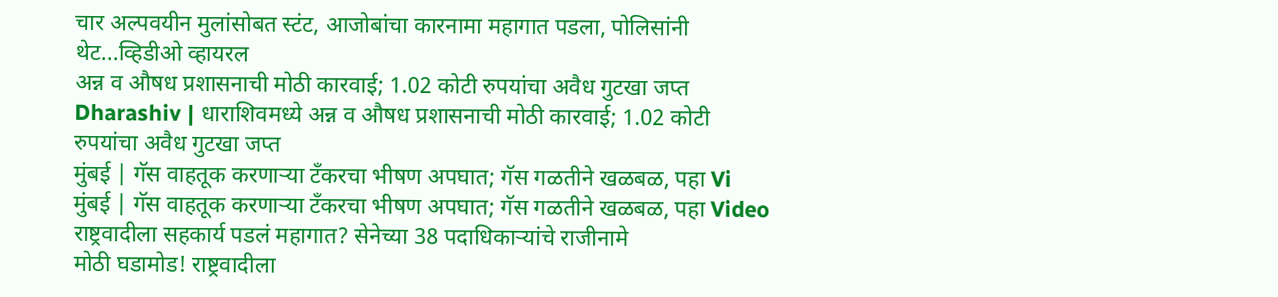चार अल्पवयीन मुलांसोबत स्टंट, आजोबांचा कारनामा महागात पडला, पोलिसांनी थेट...व्हिडीओ व्हायरल
अन्न व औषध प्रशासनाची मोठी कारवाई; 1.02 कोटी रुपयांचा अवैध गुटखा जप्त
Dharashiv | धाराशिवमध्ये अन्न व औषध प्रशासनाची मोठी कारवाई; 1.02 कोटी रुपयांचा अवैध गुटखा जप्त
मुंबई | गॅस वाहतूक करणाऱ्या टँकरचा भीषण अपघात; गॅस गळतीने खळबळ, पहा Vi
मुंबई | गॅस वाहतूक करणाऱ्या टँकरचा भीषण अपघात; गॅस गळतीने खळबळ, पहा Video
राष्ट्रवादीला सहकार्य पडलं महागात? सेनेच्या 38 पदाधिकाऱ्यांचे राजीनामे
मोठी घडामोड! राष्ट्रवादीला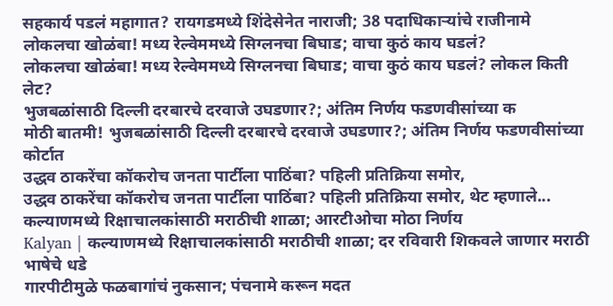सहकार्य पडलं महागात? रायगडमध्ये शिंदेसेनेत नाराजी; 38 पदाधिकाऱ्यांचे राजीनामे
लोकलचा खोळंबा! मध्य रेल्वेममध्ये सिग्लनचा बिघाड; वाचा कुठं काय घडलं?
लोकलचा खोळंबा! मध्य रेल्वेममध्ये सिग्लनचा बिघाड; वाचा कुठं काय घडलं? लोकल किती लेट?
भुजबळांसाठी दिल्ली दरबारचे दरवाजे उघडणार?; अंतिम निर्णय फडणवीसांच्या क
मोठी बातमी! भुजबळांसाठी दिल्ली दरबारचे दरवाजे उघडणार?; अंतिम निर्णय फडणवीसांच्या कोर्टात
उद्धव ठाकरेंचा कॉकरोच जनता पार्टीला पाठिंबा? पहिली प्रतिक्रिया समोर,
उद्धव ठाकरेंचा कॉकरोच जनता पार्टीला पाठिंबा? पहिली प्रतिक्रिया समोर, थेट म्हणाले...
कल्याणमध्ये रिक्षाचालकांसाठी मराठीची शाळा; आरटीओचा मोठा निर्णय
Kalyan | कल्याणमध्ये रिक्षाचालकांसाठी मराठीची शाळा; दर रविवारी शिकवले जाणार मराठी भाषेचे धडे
गारपीटीमुळे फळबागांचं नुकसान; पंचनामे करून मदत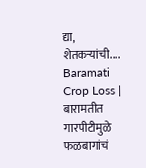द्या, शेतकऱ्यांची....
Baramati Crop Loss | बारामतीत गारपीटीमुळे फळबागांचं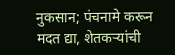नुकसान; पंचनामे करून मदत द्या, शेतकऱ्यांची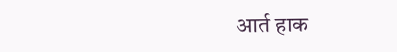आर्त हाक